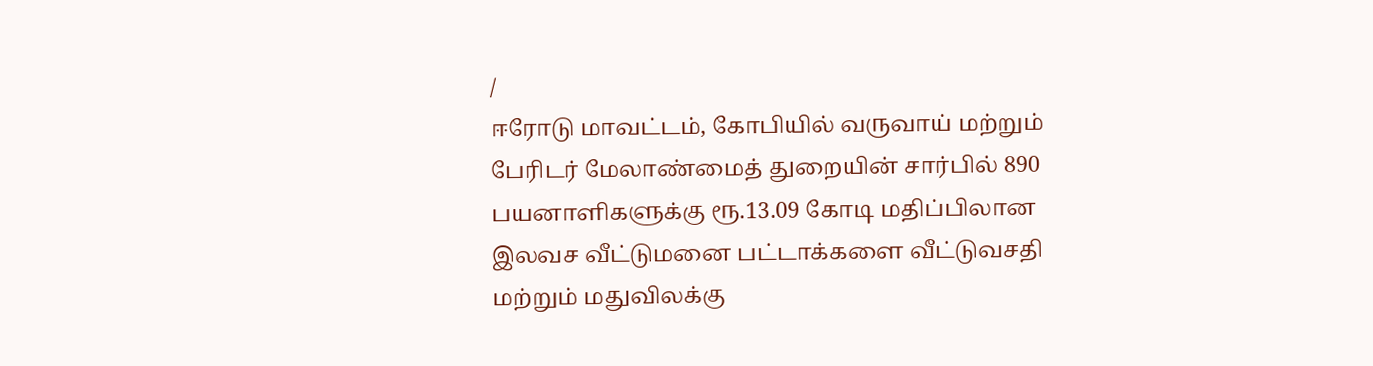/
ஈரோடு மாவட்டம், கோபியில் வருவாய் மற்றும் பேரிடர் மேலாண்மைத் துறையின் சார்பில் 890 பயனாளிகளுக்கு ரூ.13.09 கோடி மதிப்பிலான இலவச வீட்டுமனை பட்டாக்களை வீட்டுவசதி மற்றும் மதுவிலக்கு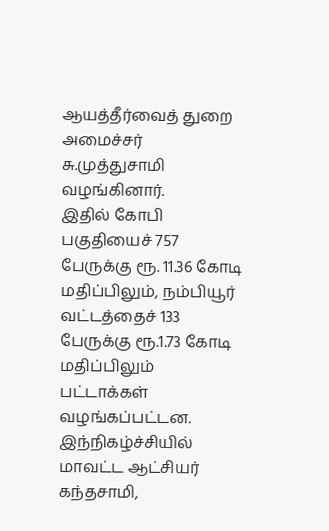ஆயத்தீர்வைத் துறை அமைச்சர் சு.முத்துசாமி வழங்கினார்.
இதில் கோபி பகுதியைச் 757 பேருக்கு ரூ. 11.36 கோடி மதிப்பிலும், நம்பியூர் வட்டத்தைச் 133 பேருக்கு ரூ.1.73 கோடி மதிப்பிலும் பட்டாக்கள் வழங்கப்பட்டன.
இந்நிகழ்ச்சியில் மாவட்ட ஆட்சியர் கந்தசாமி,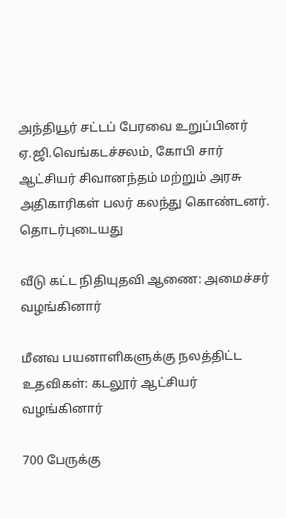அந்தியூர் சட்டப் பேரவை உறுப்பினர் ஏ.ஜி.வெங்கடச்சலம், கோபி சார் ஆட்சியர் சிவானந்தம் மற்றும் அரசு அதிகாரிகள் பலர் கலந்து கொண்டனர்.
தொடர்புடையது

வீடு கட்ட நிதியுதவி ஆணை: அமைச்சர் வழங்கினார்

மீனவ பயனாளிகளுக்கு நலத்திட்ட உதவிகள்: கடலூர் ஆட்சியர் வழங்கினார்

700 பேருக்கு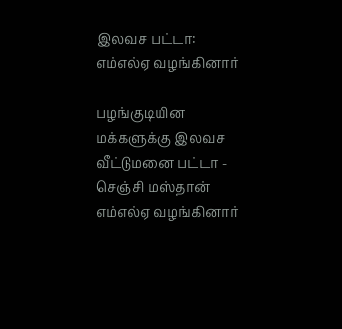இலவச பட்டா: எம்எல்ஏ வழங்கினார்

பழங்குடியின மக்களுக்கு இலவச வீட்டுமனை பட்டா - செஞ்சி மஸ்தான் எம்எல்ஏ வழங்கினார்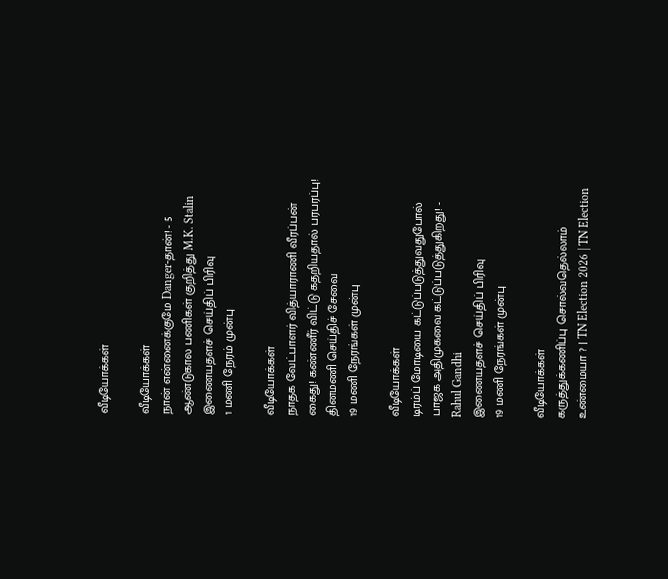வீடியோக்கள்

வீடியோக்கள்
நான் என்னைக்குமே Danger-தான்! - 5 ஆண்டுகால பணிகள் குறித்து M.K. Stalin
இணையதளச் செய்திப் பிரிவு
1 மணி நேரம் முன்பு

வீடியோக்கள்
நாதக வேட்பாளர் வித்யாராணி வீரப்பன் கைது! கண்ணீர் விட்டு கதறியதால் பரபரப்பு!
தினமணி செய்திச் சேவை
19 மணி நேரங்கள் முன்பு

வீடியோக்கள்
டிரம்ப் மோடியை கட்டுப்படுத்துவதுபோல் பாஜக அதிமுகவை கட்டுப்படுத்துகிறது! - Rahul Gandhi
இணையதளச் செய்திப் பிரிவு
19 மணி நேரங்கள் முன்பு

வீடியோக்கள்
கருத்துக்கணிப்பு சொல்வதெல்லாம் உண்மையா ? | TN Election 2026 | TN Election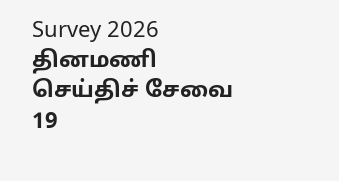Survey 2026
தினமணி செய்திச் சேவை
19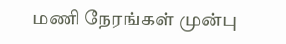மணி நேரங்கள் முன்பு